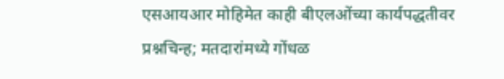एसआयआर मोहिमेत काही बीएलओंच्या कार्यपद्धतीवर प्रश्नचिन्ह; मतदारांमध्ये गोंधळ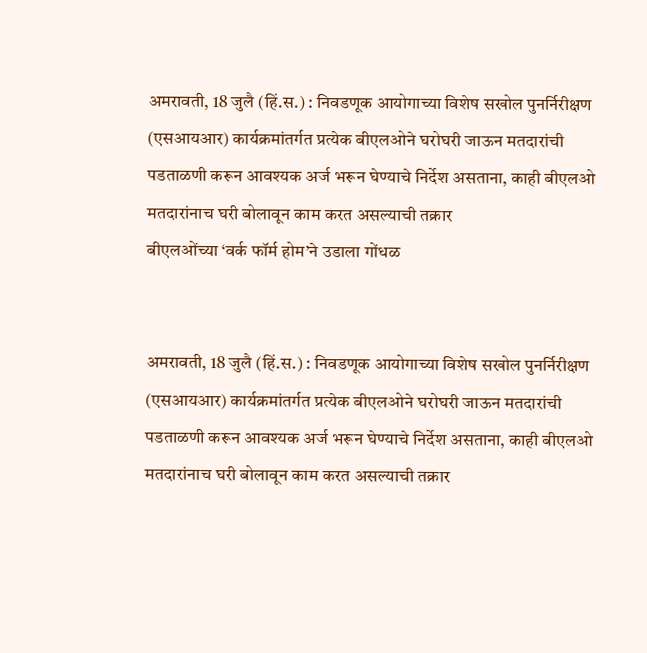अमरावती, 18 जुलै (हिं.स.) : निवडणूक आयोगाच्या विशेष सखोल पुनर्निरीक्षण (एसआयआर) कार्यक्रमांतर्गत प्रत्येक बीएलओने घरोघरी जाऊन मतदारांची पडताळणी करून आवश्यक अर्ज भरून घेण्याचे निर्देश असताना, काही बीएलओ मतदारांनाच घरी बोलावून काम करत असल्याची तक्रार
बीएलओंच्या ‘वर्क फॉर्म होम’ने उडाला गोंधळ


अमरावती, 18 जुलै (हिं.स.) : निवडणूक आयोगाच्या विशेष सखोल पुनर्निरीक्षण (एसआयआर) कार्यक्रमांतर्गत प्रत्येक बीएलओने घरोघरी जाऊन मतदारांची पडताळणी करून आवश्यक अर्ज भरून घेण्याचे निर्देश असताना, काही बीएलओ मतदारांनाच घरी बोलावून काम करत असल्याची तक्रार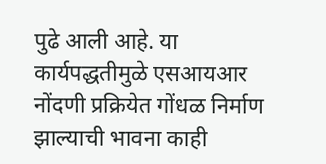पुढे आली आहे. या कार्यपद्धतीमुळे एसआयआर नोंदणी प्रक्रियेत गोंधळ निर्माण झाल्याची भावना काही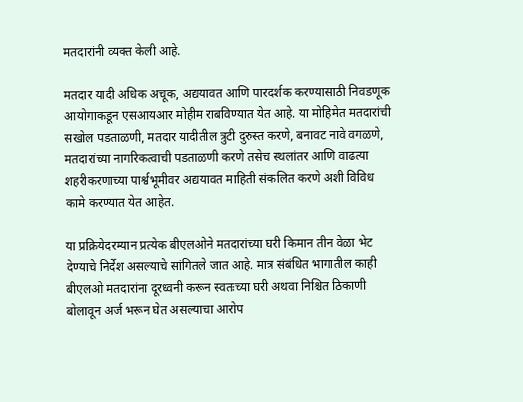मतदारांनी व्यक्त केली आहे.

मतदार यादी अधिक अचूक, अद्ययावत आणि पारदर्शक करण्यासाठी निवडणूक आयोगाकडून एसआयआर मोहीम राबविण्यात येत आहे. या मोहिमेत मतदारांची सखोल पडताळणी, मतदार यादीतील त्रुटी दुरुस्त करणे, बनावट नावे वगळणे, मतदारांच्या नागरिकत्वाची पडताळणी करणे तसेच स्थलांतर आणि वाढत्या शहरीकरणाच्या पार्श्वभूमीवर अद्ययावत माहिती संकलित करणे अशी विविध कामे करण्यात येत आहेत.

या प्रक्रियेदरम्यान प्रत्येक बीएलओने मतदारांच्या घरी किमान तीन वेळा भेट देण्याचे निर्देश असल्याचे सांगितले जात आहे. मात्र संबंधित भागातील काही बीएलओ मतदारांना दूरध्वनी करून स्वतःच्या घरी अथवा निश्चित ठिकाणी बोलावून अर्ज भरून घेत असल्याचा आरोप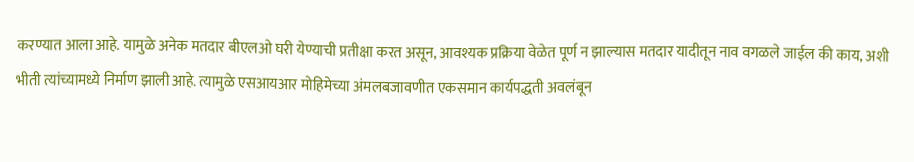करण्यात आला आहे. यामुळे अनेक मतदार बीएलओ घरी येण्याची प्रतीक्षा करत असून, आवश्यक प्रक्रिया वेळेत पूर्ण न झाल्यास मतदार यादीतून नाव वगळले जाईल की काय, अशी भीती त्यांच्यामध्ये निर्माण झाली आहे. त्यामुळे एसआयआर मोहिमेच्या अंमलबजावणीत एकसमान कार्यपद्धती अवलंबून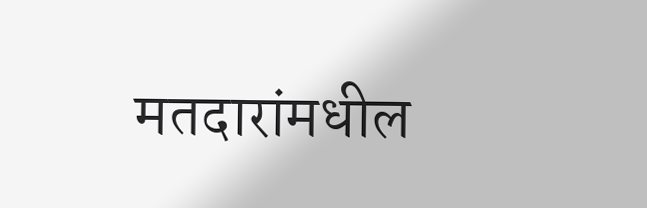मतदारांमधील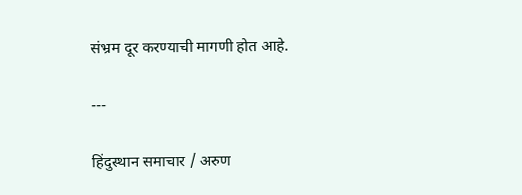संभ्रम दूर करण्याची मागणी होत आहे.

---

हिंदुस्थान समाचार / अरुण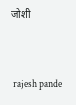जोशी


 rajesh pande